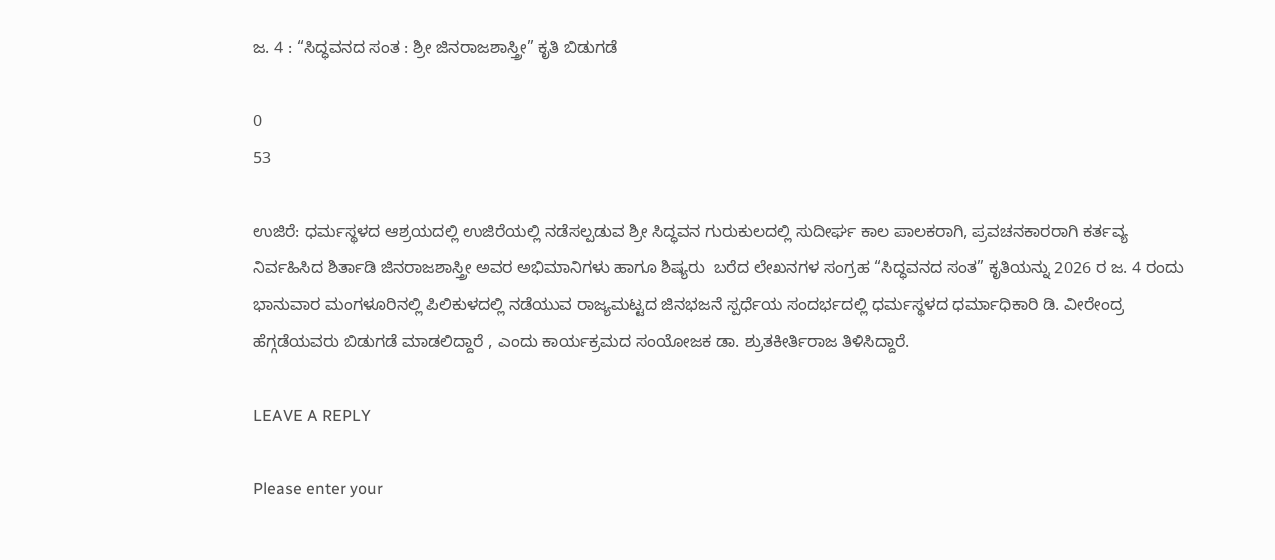ಜ. 4 : “ಸಿದ್ಧವನದ ಸಂತ : ಶ್ರೀ ಜಿನರಾಜಶಾಸ್ತ್ರೀ” ಕೃತಿ ಬಿಡುಗಡೆ

0
53

ಉಜಿರೆ: ಧರ್ಮಸ್ಥಳದ ಆಶ್ರಯದಲ್ಲಿ ಉಜಿರೆಯಲ್ಲಿ ನಡೆಸಲ್ಪಡುವ ಶ್ರೀ ಸಿದ್ಧವನ ಗುರುಕುಲದಲ್ಲಿ ಸುದೀರ್ಘ ಕಾಲ ಪಾಲಕರಾಗಿ, ಪ್ರವಚನಕಾರರಾಗಿ ಕರ್ತವ್ಯ ನಿರ್ವಹಿಸಿದ ಶಿರ್ತಾಡಿ ಜಿನರಾಜಶಾಸ್ತ್ರೀ ಅವರ ಅಭಿಮಾನಿಗಳು ಹಾಗೂ ಶಿಷ್ಯರು  ಬರೆದ ಲೇಖನಗಳ ಸಂಗ್ರಹ “ಸಿದ್ಧವನದ ಸಂತ” ಕೃತಿಯನ್ನು 2026 ರ ಜ. 4 ರಂದು ಭಾನುವಾರ ಮಂಗಳೂರಿನಲ್ಲಿ ಪಿಲಿಕುಳದಲ್ಲಿ ನಡೆಯುವ ರಾಜ್ಯಮಟ್ಟದ ಜಿನಭಜನೆ ಸ್ಪರ್ಧೆಯ ಸಂದರ್ಭದಲ್ಲಿ ಧರ್ಮಸ್ಥಳದ ಧರ್ಮಾಧಿಕಾರಿ ಡಿ. ವೀರೇಂದ್ರ ಹೆಗ್ಗಡೆಯವರು ಬಿಡುಗಡೆ ಮಾಡಲಿದ್ದಾರೆ , ಎಂದು ಕಾರ್ಯಕ್ರಮದ ಸಂಯೋಜಕ ಡಾ. ಶ್ರುತಕೀರ್ತಿರಾಜ ತಿಳಿಸಿದ್ದಾರೆ.

LEAVE A REPLY

Please enter your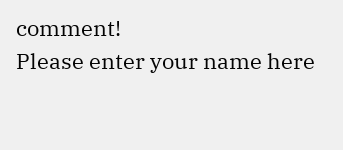comment!
Please enter your name here